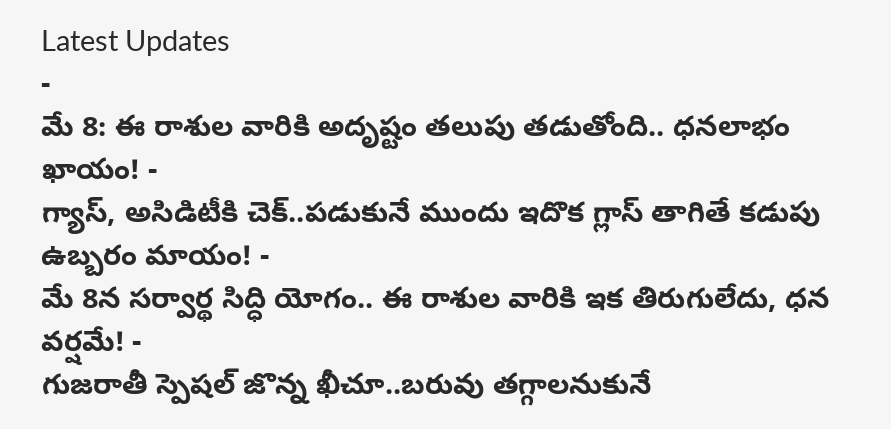Latest Updates
-
మే 8: ఈ రాశుల వారికి అదృష్టం తలుపు తడుతోంది.. ధనలాభం ఖాయం! -
గ్యాస్, అసిడిటీకి చెక్..పడుకునే ముందు ఇదొక గ్లాస్ తాగితే కడుపు ఉబ్బరం మాయం! -
మే 8న సర్వార్థ సిద్ధి యోగం.. ఈ రాశుల వారికి ఇక తిరుగులేదు, ధన వర్షమే! -
గుజరాతీ స్పెషల్ జొన్న ఖీచూ..బరువు తగ్గాలనుకునే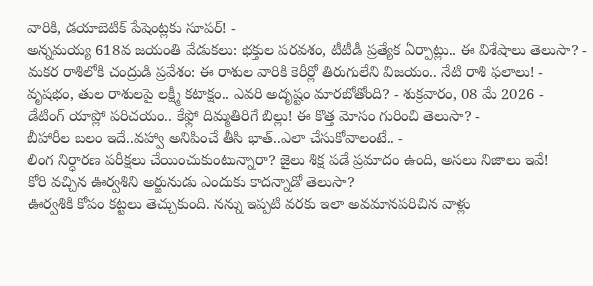వారికి, డయాబెటిక్ పేషెంట్లకు సూపర్! -
అన్నమయ్య 618వ జయంతి వేడుకలు: భక్తుల పరవశం, టీటీడీ ప్రత్యేక ఏర్పాట్లు.. ఈ విశేషాలు తెలుసా? -
మకర రాశిలోకి చంద్రుడి ప్రవేశం: ఈ రాశుల వారికి కెరీర్లో తిరుగులేని విజయం.. నేటి రాశి ఫలాలు! -
వృషభం, తుల రాశులపై లక్ష్మీ కటాక్షం.. ఎవరి అదృష్టం మారబోతోంది? - శుక్రవారం, 08 మే 2026 -
డేటింగ్ యాప్లో పరిచయం.. కేఫ్లో దిమ్మతిరిగే బిల్లు! ఈ కొత్త మోసం గురించి తెలుసా? -
బీహారీల బలం ఇదే..వహ్వా అనిపించే తీసి భాత్..ఎలా చేసుకోవాలంటే.. -
లింగ నిర్ధారణ పరీక్షలు చేయించుకుంటున్నారా? జైలు శిక్ష పడే ప్రమాదం ఉంది, అసలు నిజాలు ఇవే!
కోరి వచ్చిన ఊర్వశిని అర్జునుడు ఎందుకు కాదన్నాడో తెలుసా?
ఊర్వశికి కోపం కట్టలు తెచ్చుకుంది. నన్ను ఇప్పటి వరకు ఇలా అవమానపరిచిన వాళ్లు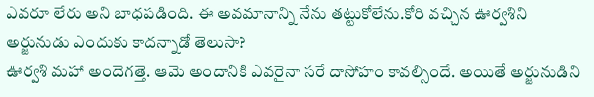ఎవరూ లేరు అని బాధపడింది. ఈ అవమానాన్ని నేను తట్టుకోలేను.కోరి వచ్చిన ఊర్వశిని అర్జునుడు ఎందుకు కాదన్నాడో తెలుసా?
ఊర్వశి మహా అందెగత్తె. ఆమె అందానికి ఎవరైనా సరే దాసోహం కావల్సిందే. అయితే అర్జునుడిని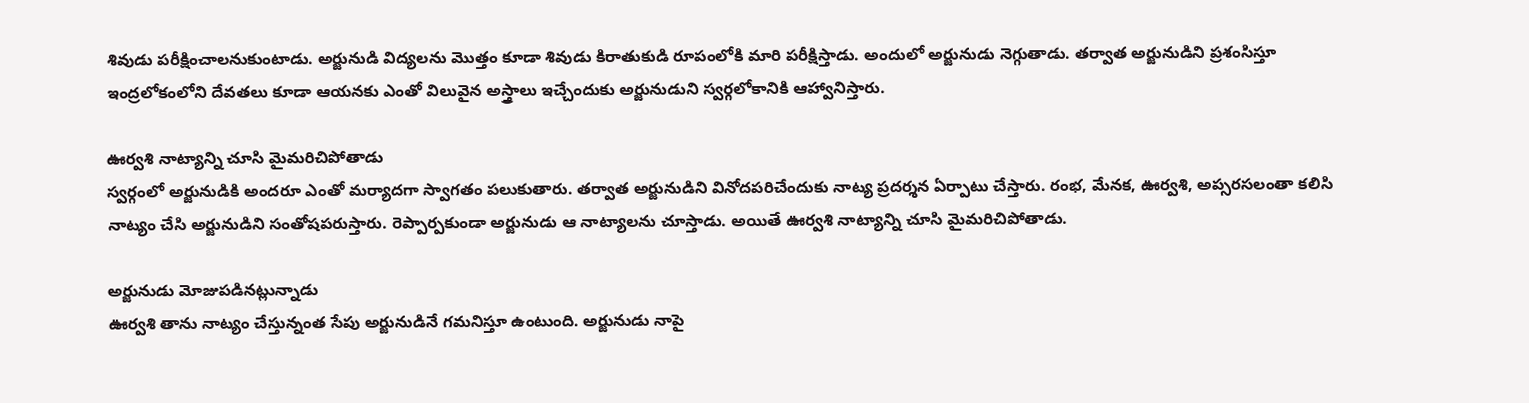శివుడు పరీక్షించాలనుకుంటాడు. అర్జునుడి విద్యలను మొత్తం కూడా శివుడు కిరాతుకుడి రూపంలోకి మారి పరీక్షిస్తాడు. అందులో అర్జునుడు నెగ్గుతాడు. తర్వాత అర్జునుడిని ప్రశంసిస్తూ ఇంద్రలోకంలోని దేవతలు కూడా ఆయనకు ఎంతో విలువైన అస్త్రాలు ఇచ్చేందుకు అర్జునుడుని స్వర్గలోకానికి ఆహ్వానిస్తారు.

ఊర్వశి నాట్యాన్ని చూసి మైమరిచిపోతాడు
స్వర్గంలో అర్జునుడికి అందరూ ఎంతో మర్యాదగా స్వాగతం పలుకుతారు. తర్వాత అర్జునుడిని వినోదపరిచేందుకు నాట్య ప్రదర్శన ఏర్పాటు చేస్తారు. రంభ, మేనక, ఊర్వశి, అప్సరసలంతా కలిసి నాట్యం చేసి అర్జునుడిని సంతోషపరుస్తారు. రెప్పార్పకుండా అర్జునుడు ఆ నాట్యాలను చూస్తాడు. అయితే ఊర్వశి నాట్యాన్ని చూసి మైమరిచిపోతాడు.

అర్జునుడు మోజుపడినట్లున్నాడు
ఊర్వశి తాను నాట్యం చేస్తున్నంత సేపు అర్జునుడినే గమనిస్తూ ఉంటుంది. అర్జునుడు నాపై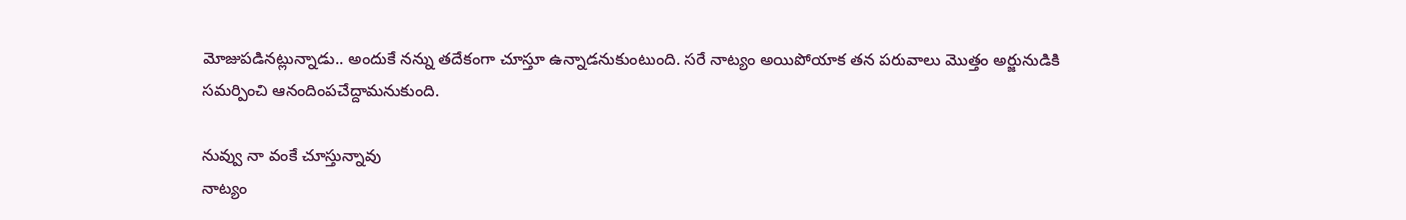మోజుపడినట్లున్నాడు.. అందుకే నన్ను తదేకంగా చూస్తూ ఉన్నాడనుకుంటుంది. సరే నాట్యం అయిపోయాక తన పరువాలు మొత్తం అర్జునుడికి సమర్పించి ఆనందింపచేద్దామనుకుంది.

నువ్వు నా వంకే చూస్తున్నావు
నాట్యం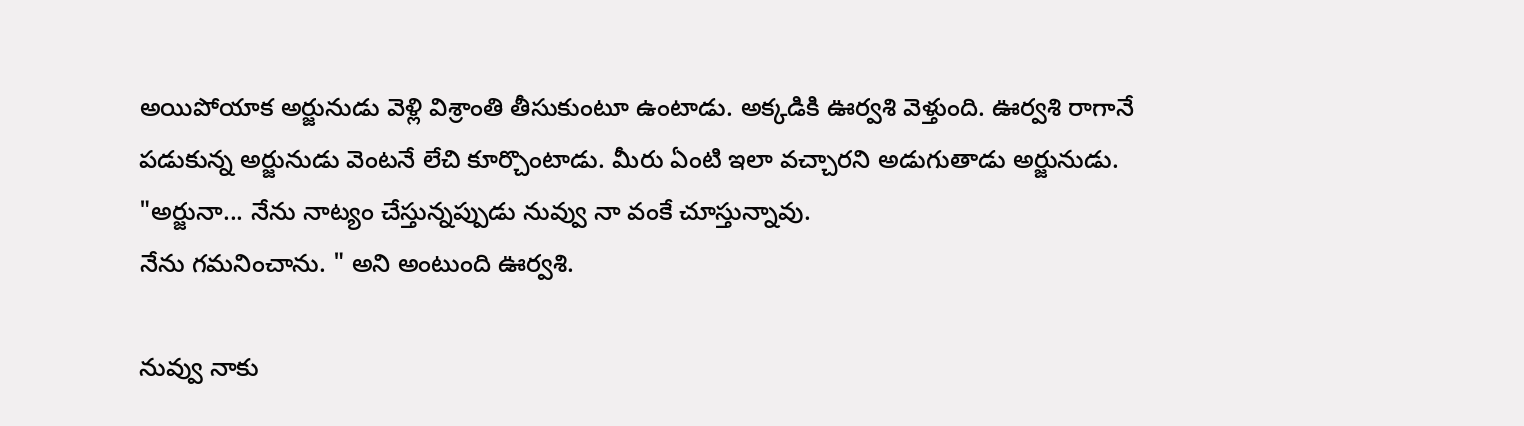అయిపోయాక అర్జునుడు వెళ్లి విశ్రాంతి తీసుకుంటూ ఉంటాడు. అక్కడికి ఊర్వశి వెళ్తుంది. ఊర్వశి రాగానే పడుకున్న అర్జునుడు వెంటనే లేచి కూర్చొంటాడు. మీరు ఏంటి ఇలా వచ్చారని అడుగుతాడు అర్జునుడు. "అర్జునా... నేను నాట్యం చేస్తున్నప్పుడు నువ్వు నా వంకే చూస్తున్నావు.
నేను గమనించాను. " అని అంటుంది ఊర్వశి.

నువ్వు నాకు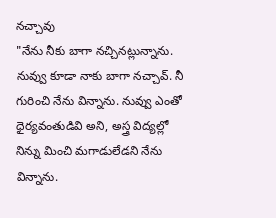నచ్చావు
"నేను నీకు బాగా నచ్చినట్లున్నాను. నువ్వు కూడా నాకు బాగా నచ్చావ్. నీ గురించి నేను విన్నాను. నువ్వు ఎంతో ధైర్యవంతుడివి అని, అస్త్ర విద్యల్లో నిన్ను మించి మగాడులేడని నేను విన్నాను.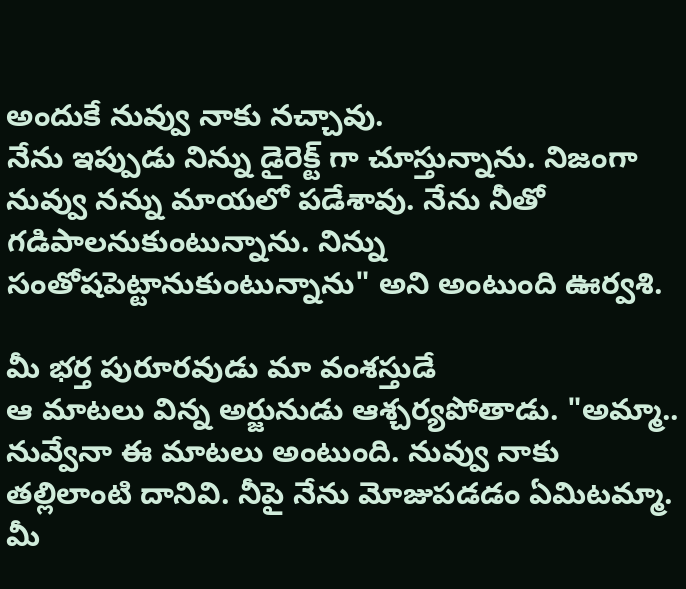అందుకే నువ్వు నాకు నచ్చావు.
నేను ఇప్పుడు నిన్ను డైరెక్ట్ గా చూస్తున్నాను. నిజంగా నువ్వు నన్ను మాయలో పడేశావు. నేను నీతో గడిపాలనుకుంటున్నాను. నిన్ను సంతోషపెట్టానుకుంటున్నాను" అని అంటుంది ఊర్వశి.

మీ భర్త పురూరవుడు మా వంశస్తుడే
ఆ మాటలు విన్న అర్జునుడు ఆశ్చర్యపోతాడు. "అమ్మా.. నువ్వేనా ఈ మాటలు అంటుంది. నువ్వు నాకు తల్లిలాంటి దానివి. నీపై నేను మోజుపడడం ఏమిటమ్మా. మీ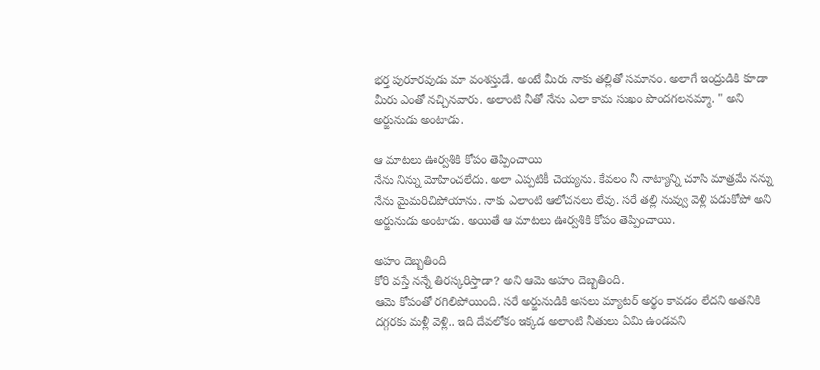భర్త పురూరవుడు మా వంశస్తుడే. అంటే మీరు నాకు తల్లితో సమానం. అలాగే ఇంద్రుడికి కూడా మీరు ఎంతో నచ్చినవారు. అలాంటి నీతో నేను ఎలా కామ సుఖం పొందగలనమ్మా. " అని అర్జునుడు అంటాడు.

ఆ మాటలు ఊర్వశికి కోపం తెప్పించాయి
నేను నిన్ను మోహించలేదు. అలా ఎప్పటికీ చెయ్యను. కేవలం నీ నాట్యాన్ని చూసి మాత్రమే నన్ను నేను మైమరిచిపోయాను. నాకు ఎలాంటి ఆలోచనలు లేవు. సరే తల్లి నువ్వు వెళ్లి పడుకోపో అని అర్జునుడు అంటాడు. అయితే ఆ మాటలు ఊర్వశికి కోపం తెప్పించాయి.

అహం దెబ్బతింది
కోరి వస్తే నన్నే తిరస్కరిస్తాడా? అని ఆమె అహం దెబ్బతింది.
ఆమె కోపంతో రగిలిపోయింది. సరే అర్జునుడికి అసలు మ్యాటర్ అర్థం కావడం లేదని అతనికి దగ్గరకు మళ్లీ వెళ్లి.. ఇది దేవలోకం ఇక్కడ అలాంటి నీతులు ఏమి ఉండవని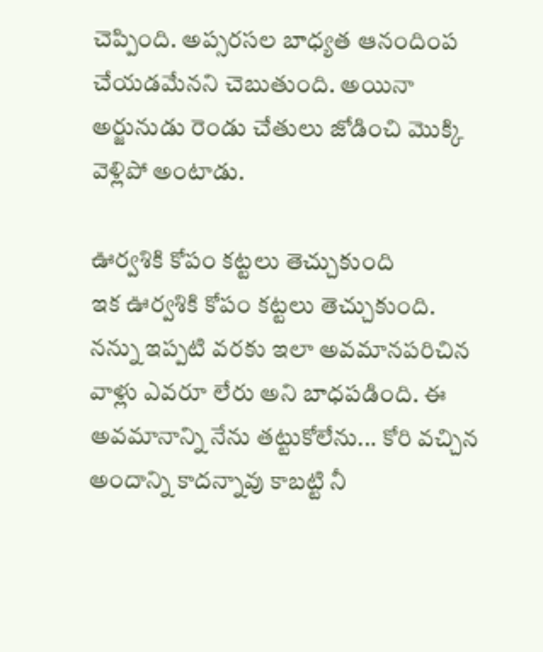చెప్పింది. అప్సరసల బాధ్యత ఆనందింప చేయడమేనని చెబుతుంది. అయినా అర్జునుడు రెండు చేతులు జోడించి మొక్కి వెళ్లిపో అంటాడు.

ఊర్వశికి కోపం కట్టలు తెచ్చుకుంది
ఇక ఊర్వశికి కోపం కట్టలు తెచ్చుకుంది. నన్ను ఇప్పటి వరకు ఇలా అవమానపరిచిన వాళ్లు ఎవరూ లేరు అని బాధపడింది. ఈ అవమానాన్ని నేను తట్టుకోలేను... కోరి వచ్చిన అందాన్ని కాదన్నావు కాబట్టి నీ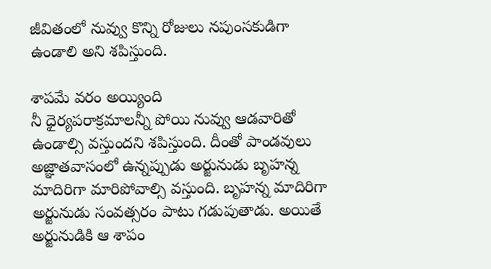జీవితంలో నువ్వు కొన్ని రోజులు నపుంసకుడిగా ఉండాలి అని శపిస్తుంది.

శాపమే వరం అయ్యింది
నీ ధైర్యపరాక్రమాలన్నీ పోయి నువ్వు ఆడవారితో ఉండాల్సి వస్తుందని శపిస్తుంది. దీంతో పాండవులు అజ్ఞాతవాసంలో ఉన్నప్పుడు అర్జునుడు బృహన్న మాదిరిగా మారిపోవాల్సి వస్తుంది. బృహన్న మాదిరిగా అర్జునుడు సంవత్సరం పాటు గడుపుతాడు. అయితే అర్జునుడికి ఆ శాపం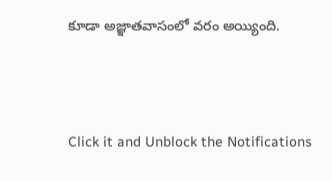కూడా అజ్ఞాతవాసంలో వరం అయ్యింది.



Click it and Unblock the Notifications